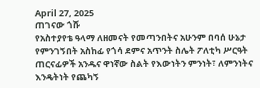April 27, 2025
ጠገናው ጎሹ
የአስተያየቴ ዓላማ ለዘመናት የመጣንበትና አሁንም በባሰ ሁኔታ የምንገኝበት አስከፊ የጎሳ ደምና አጥንት ስሌት ፖለቲካ ሥርዓት ጠርናፊዎች አንዱና ዋነኛው ስልት የእውነትን ምንነት፣ ለምንነትና እንዴትነት የጨካኝ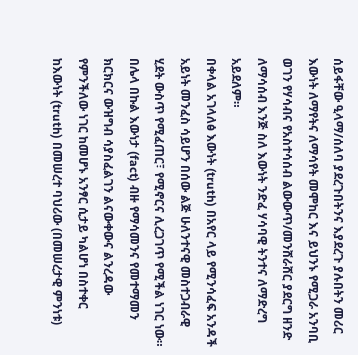ሰይፋቸው ዒላማ/ሰለባ ያደረጉበትንና እያደረጉ ያሉበትን መሪር እውነት ለማየትና ለማሳየት መሞከር እና ይህንኑ የሚጋራ አንባቢ ወገን የሃሳብና የአስተሳሰብ ልውውጥ/መንሸራሸር ያደርግ ዘንድ ለማሳሰብ እንጅ ስለ እውነት ንድፈ ሃሳባዊ ትንተና ለማድረግ አይደለም።
በቀላል አገላለፅ እውነት (truth) በአየር ላይ የሚንሳፈፍ አንዳች አይነት መንፈስ ሳይሆን በሰው ልጅ ሁለንተናዊ መስተጋብራዊ ሂደት ውስጥ የሚፈጠር፣ የሚኖርና ሊረጋገጥ የሚችል ነገር ነው። በሌላ በኩል እውነታ (fact) ብዙ የማሳመንና የመተማመን ክርክርና ውዝግብ ሳያስፈልገን ልናውቀውና ልንረዳው የምንችለው ነገር ከመሆኑ አንፃር ሲታይ ካልሆነ በስተቀር ከእውነት (truth) በመሠረተ ባህሪው (በመሠረታዊ ምንነቱ)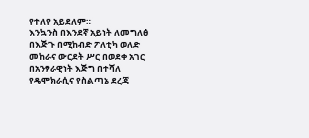የተለየ አይደለም።
እንኳንስ በእንደኛ አይነት ለመግለፅ በእጅጉ በሚከብድ ፖለቲካ ወለድ መከራና ውርደት ሥር በወደቀ አገር በአንፃራዊነት እጅግ በተሻለ የዴሞክራሲና የስልጣኔ ደረጃ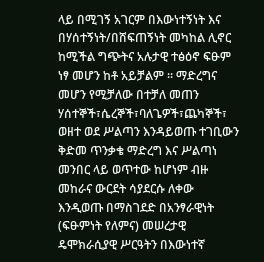ላይ በሚገኝ አገርም በእውነተኝነት እና በሃሰተኝነት/በሸፍጠኝነት መካከል ሊኖር ከሚችል ግጭትና አሉታዊ ተፅዕኖ ፍፁም ነፃ መሆን ከቶ አይቻልም ። ማድረግና መሆን የሚቻለው በተቻለ መጠን ሃሰተኞች፣ሴረኞች፣ባለጌዎች፣ጨካኞች፣ ወዘተ ወደ ሥልጣን እንዳይወጡ ተገቢውን ቅድመ ጥንቃቄ ማድረግ እና ሥልጣነ መንበር ላይ ወጥተው ከሆነም ብዙ መከራና ውርደት ሳያደርሱ ለቀው እንዲወጡ በማስገደድ በአንፃራዊነት (ፍፁምነት የለምና) መሠረታዊ ዴሞክራሲያዊ ሥርዓትን በእውነተኛ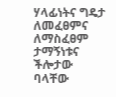ሃላፊነትና ግዴታ ለመፈፀምና ለማስፈፀም ታማኝነቱና ችሎታው ባላቸው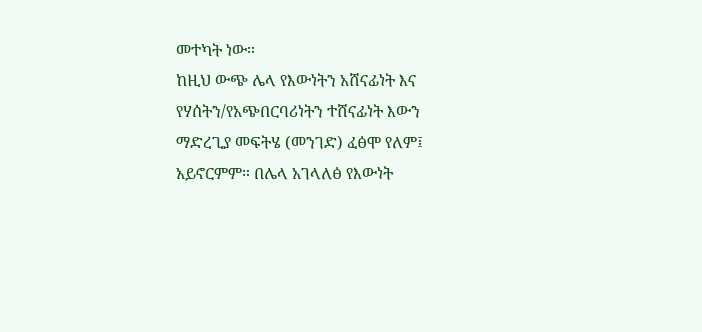መተካት ነው።
ከዚህ ውጭ ሌላ የእውነትን አሸናፊነት እና የሃሰትን/የአጭበርባሪነትን ተሸናፊነት እውን ማድረጊያ መፍትሄ (መንገድ) ፈፅሞ የለም፤ አይኖርምም። በሌላ አገላለፅ የእውነት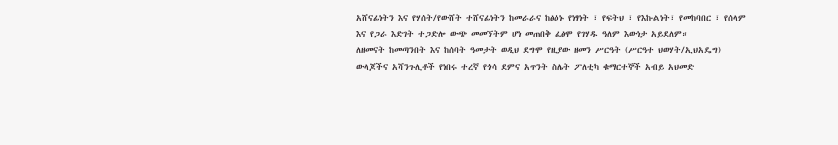አሸናፊነትን እና የሃሰት/የውሸት ተሸናፊነትን ከመራራና ከፅዕኑ የነፃነት ፣ የፍትህ ፣ የእኩልነት፣ የመከባበር ፣ የሰላም እና የጋራ እድገት ተጋድሎ ውጭ መመኘትም ሆነ መጠበቅ ፈፅሞ የገሃዱ ዓለም እውነታ አይደለም።
ለዘመናት ከመጣንበት እና ከሰባት ዓመታት ወዲህ ደግሞ የዚያው ዘመን ሥርዓት (ሥርዓተ ህወሃት/ኢህአዴግ) ውላጆችና አሻንጉሊቶች የነበሩ ተረኛ የጎሳ ደምና አጥንት ስሌት ፖለቲካ ቁማርተኞች አብይ አህመድ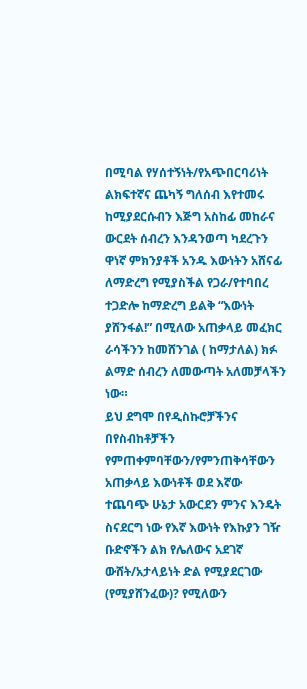በሚባል የሃሰተኝነት/የአጭበርባሪነት ልክፍተኛና ጨካኝ ግለሰብ እየተመሩ ከሚያደርሱብን እጅግ አስከፊ መከራና ውርደት ሰብረን እንዳንወጣ ካደረጉን ዋነኛ ምክንያቶች አንዱ እውነትን አሸናፊ ለማድረግ የሚያስችል የጋራ/የተባበረ ተጋድሎ ከማድረግ ይልቅ “እውነት ያሸንፋል!” በሚለው አጠቃላይ መፈክር ራሳችንን ከመሸንገል ( ከማታለል) ክፉ ልማድ ሰብረን ለመውጣት አለመቻላችን ነው።
ይህ ደግሞ በየዲስኩሮቻችንና በየስብከቶቻችን የምጠቀምባቸውን/የምንጠቅሳቸውን አጠቃላይ እውነቶች ወደ እኛው ተጨባጭ ሁኔታ አውርደን ምንና እንዴት ስናደርግ ነው የእኛ እውነት የእኩያን ገዥ ቡድኖችን ልክ የሌለውና አደገኛ ውሸት/አታላይነት ድል የሚያደርገው (የሚያሸንፈው)? የሚለውን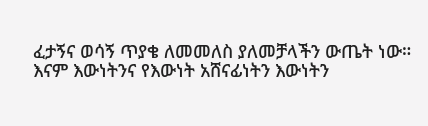ፈታኝና ወሳኝ ጥያቄ ለመመለስ ያለመቻላችን ውጤት ነው።
እናም እውነትንና የእውነት አሸናፊነትን እውነትን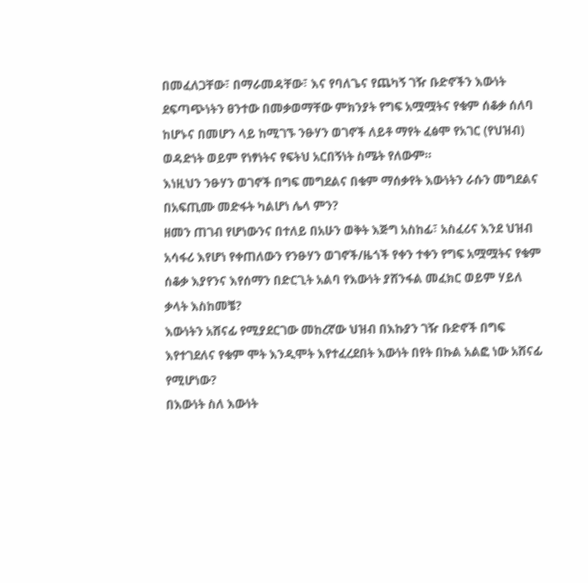በመፈለጋቸው፣ በማራመዳቸው፣ እና የባለጌና የጨካኝ ገዥ ቡድኖችን እውነት ደፍጣጭነትን ፀንተው በመቃወማቸው ምክንያት የግፍ አሟሟትና የቁም ሰቆቃ ሰለባ ከሆኑና በመሆን ላይ ከሚገኙ ንፁሃን ወገኖች ለይቶ ማየት ፈፅሞ የአገር (የህዝብ) ወዳድነት ወይም የነፃነትና የፍትህ አርበኝነት ስሜት የለውም።
እነዚህን ንፁሃን ወገኖች በግፍ መግደልና በቁም ማሰቃየት እውነትን ራሱን መግደልና በአፍጢሙ መድፋት ካልሆነ ሌላ ምን?
ዘመን ጠገብ የሆነውንና በተለይ በአሁን ወቅት እጅግ አስከፊ፣ አስፈሪና እንደ ህዝብ አሳፋሪ እየሆነ የቀጠለውን የንፁሃን ወገኖች/ዜጎች የቀን ተቀን የግፍ አሟሟትና የቁም ሰቆቃ እያየንና እየሰማን በድርጊት አልባ የእውነት ያሸንፋል መፈክር ወይም ሃይለ ቃላት እስከመቼ?
እውነትን አሸናፊ የሚያደርገው መከረኛው ህዝብ በእኩያን ገዥ ቡድኖች በግፍ እየተገደለና የቁም ሞት እንዲሞት እየተፈረደበት እውነት በየት በኩል አልፎ ነው አሸናፊ የሚሆነው?
በእውነት ስለ እውነት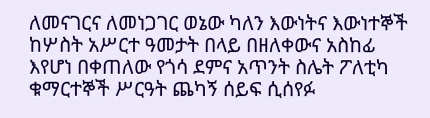ለመናገርና ለመነጋገር ወኔው ካለን እውነትና እውነተኞች ከሦስት አሥርተ ዓመታት በላይ በዘለቀውና አስከፊ እየሆነ በቀጠለው የጎሳ ደምና አጥንት ስሌት ፖለቲካ ቁማርተኞች ሥርዓት ጨካኝ ሰይፍ ሲሰየፉ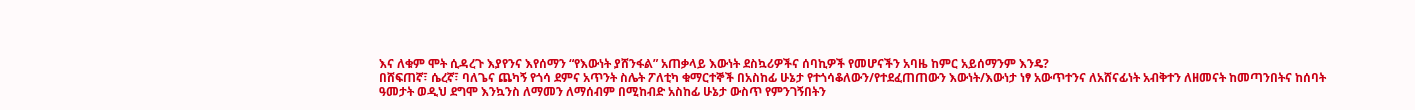እና ለቁም ሞት ሲዳረጉ እያየንና እየሰማን “የእውነት ያሸንፋል” አጠቃላይ እውነት ደስኳሪዎችና ሰባኪዎች የመሆናችን አባዜ ከምር አይሰማንም እንዴ?
በሸፍጠኛ፣ ሴረኛ፣ ባለጌና ጨካኝ የጎሳ ደምና አጥንት ስሌት ፖለቲካ ቁማርተኞች በአስከፊ ሁኔታ የተጎሳቆለውን/የተደፈጠጠውን እውነት/እውነታ ነፃ አውጥተንና ለአሸናፊነት አብቅተን ለዘመናት ከመጣንበትና ከሰባት ዓመታት ወዲህ ደግሞ እንኳንስ ለማመን ለማሰብም በሚከብድ አስከፊ ሁኔታ ውስጥ የምንገኝበትን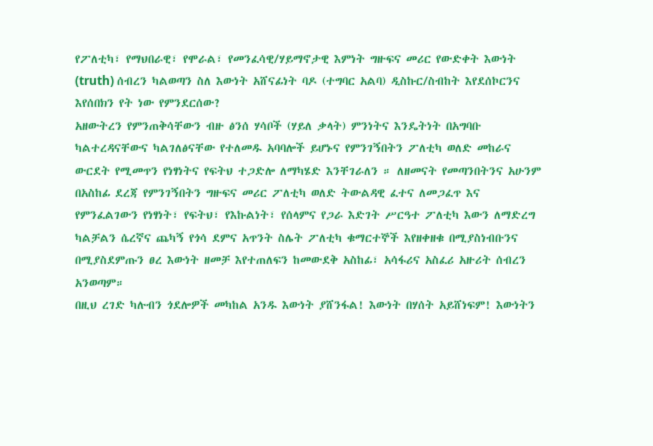የፖለቲካ፣ የማህበራዊ፣ የሞራል፣ የመንፈሳዊ/ሃይማኖታዊ እምነት ግዙፍና መሪር የውድቀት እውነት (truth) ሰብረን ካልወጣን ስለ እውነት አሸናፊነት ባዶ (ተግባር አልባ) ዲስኩር/ስብከት እየደሰኮርንና እየሰበክን የት ነው የምንደርሰው?
አዘውትረን የምንጠቅሳቸውን ብዙ ፅንሰ ሃሳቦች (ሃይለ ቃላት) ምንነትና እንዴትነት በአግባቡ ካልተረዳናቸውና ካልገለፅናቸው የተለመዱ አባባሎች ይሆኑና የምንገኝበትን ፖለቲካ ወለድ መከራና ውርደት የሚመጥን የነፃነትና የፍትህ ተጋድሎ ለማካሄድ እንቸገራለን ። ለዘመናት የመጣንበትንና አሁንም በአስከፊ ደረጃ የምንገኝበትን ግዙፍና መሪር ፖለቲካ ወለድ ትውልዳዊ ፈተና ለመጋፈጥ እና የምንፈልገውን የነፃነት፣ የፍትህ፣ የእኩልነት፣ የሰላምና የጋራ እድገት ሥርዓተ ፖለቲካ እውን ለማድረግ ካልቻልን ሴረኛና ጨካኝ የጎሳ ደምና አጥንት ስሌት ፖለቲካ ቁማርተኞች እየዘቀዘቁ በሚያስነብቡንና በሚያስደምጡን ፀረ እውነት ዘመቻ እየተጠለፍን ከመውደቅ አስከፊ፣ አሳፋሪና አስፈሪ አዙሪት ሰብረን አንወጣም።
በዚህ ረገድ ካሉብን ጎደሎዎች መካከል አንዱ እውነት ያሸንፋል! እውነት በሃሰት አይሸነፍም! እውነትን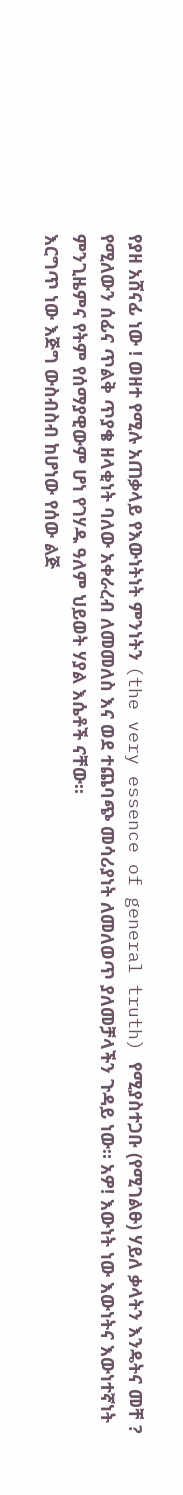የያዘ አሸናፊ ነው ! ወዘተ የሚሉ አጠቃላይ የእውነትነት ምንነትን (the very essence of general truth) የሚያስተጋቡ (የሚገልፁ) ሃይለ ቃላትን እንዴትና መቸ ? የሚለውን ሰፊና ጥልቅ ጥያቄ ዘላቂነት ባለው አቀራረብ ለመመለስ እና ወደ ተጨባጭ መሳሪያነት ለመለወጥ ያለመቻላችን ጉዳይ ነው። አዎ! እውነት ነው እውነትና እውነተኛነት ምንጊዜምና የትም የሰማያዊውም ሆነ የገሃዱ ዓለም ህይወት ሃያል እሴቶች ናቸው።
እርግጥ ነው እጅግ ውስብስብ ከሆነው የሰው ልጅ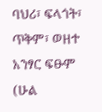ባህሪ፣ ፍላጎት፣ ጥቅም፣ ወዘተ አንፃር ፍፁም (ሁል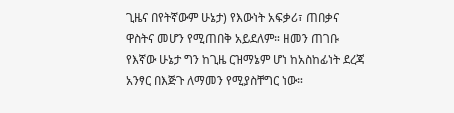ጊዜና በየትኛውም ሁኔታ) የእውነት አፍቃሪ፣ ጠበቃና ዋስትና መሆን የሚጠበቅ አይደለም። ዘመን ጠገቡ የእኛው ሁኔታ ግን ከጊዜ ርዝማኔም ሆነ ከአስከፊነት ደረጃ አንፃር በእጅጉ ለማመን የሚያስቸግር ነው።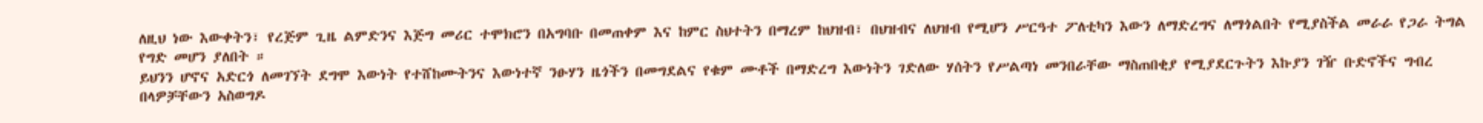ለዚህ ነው እውቀትን፣ የረጅም ጊዜ ልምድንና እጅግ መሪር ተሞክሮን በአግባቡ በመጠቀም እና ከምር ስህተትን በማረም ከህዝብ፣ በህዝብና ለህዝብ የሚሆን ሥርዓተ ፖለቲካን እውን ለማድረግና ለማጎልበት የሚያስችል መራራ የጋራ ትግል የግድ መሆን ያለበት ።
ይህንን ሆኖና አድርጎ ለመገኘት ደግሞ እውነት የተሸከሙትንና እውነተኛ ንፁሃን ዜጎችን በመግደልና የቁም ሙቶች በማድረግ እውነትን ገድለው ሃሰትን የሥልጣነ መንበራቸው ማስጠበቂያ የሚያደርጉትን እኩያን ገዥ ቡድኖችና ግብረ በላዎቻቸውን አስወግዶ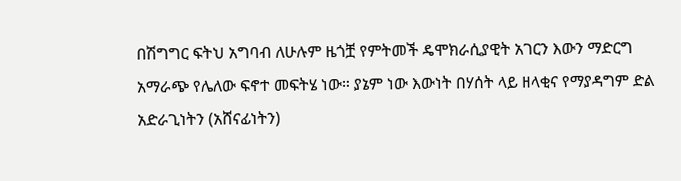በሽግግር ፍትህ አግባብ ለሁሉም ዜጎቿ የምትመች ዴሞክራሲያዊት አገርን እውን ማድርግ አማራጭ የሌለው ፍኖተ መፍትሄ ነው። ያኔም ነው እውነት በሃሰት ላይ ዘላቂና የማያዳግም ድል አድራጊነትን (አሸናፊነትን)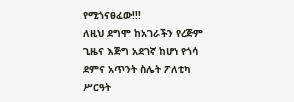የሚጎናፀፈው!!!
ለዚህ ደግሞ ከአገራችን የረጅም ጊዜና እጅግ አደገኛ ከሆነ የጎሳ ደምና አጥንት ስሌት ፖለቲካ ሥርዓት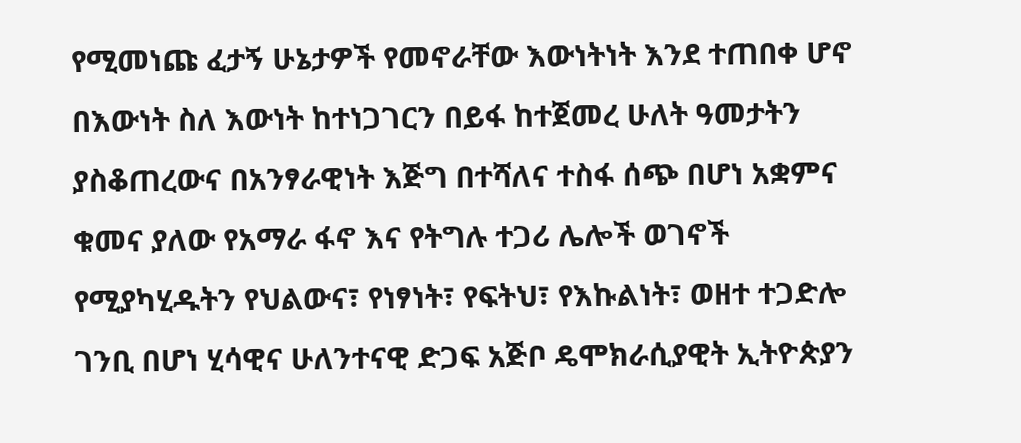የሚመነጩ ፈታኝ ሁኔታዎች የመኖራቸው እውነትነት እንደ ተጠበቀ ሆኖ በእውነት ስለ እውነት ከተነጋገርን በይፋ ከተጀመረ ሁለት ዓመታትን ያስቆጠረውና በአንፃራዊነት እጅግ በተሻለና ተስፋ ሰጭ በሆነ አቋምና ቁመና ያለው የአማራ ፋኖ እና የትግሉ ተጋሪ ሌሎች ወገኖች የሚያካሂዱትን የህልውና፣ የነፃነት፣ የፍትህ፣ የእኩልነት፣ ወዘተ ተጋድሎ ገንቢ በሆነ ሂሳዊና ሁለንተናዊ ድጋፍ አጅቦ ዴሞክራሲያዊት ኢትዮጵያን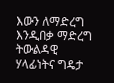እውን ለማድረግ እንዲበቃ ማድረግ ትውልዳዊ ሃላፊነትና ግዴታ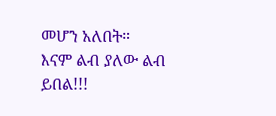መሆን አለበት።
እናም ልብ ያለው ልብ ይበል!!!